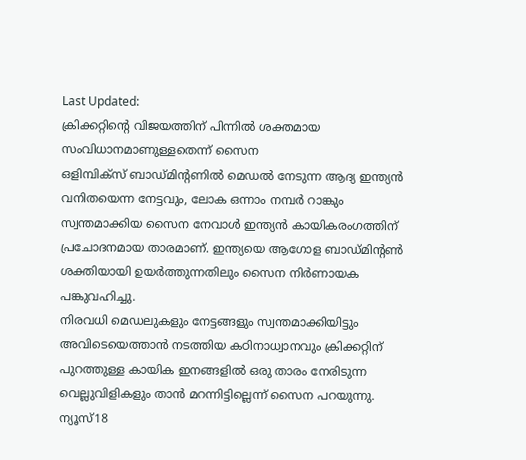Last Updated:
ക്രിക്കറ്റിന്റെ വിജയത്തിന് പിന്നിൽ ശക്തമായ സംവിധാനമാണുള്ളതെന്ന് സൈന
ഒളിമ്പിക്സ് ബാഡ്മിന്റണിൽ മെഡൽ നേടുന്ന ആദ്യ ഇന്ത്യൻ വനിതയെന്ന നേട്ടവും, ലോക ഒന്നാം നമ്പർ റാങ്കും സ്വന്തമാക്കിയ സൈന നേവാൾ ഇന്ത്യൻ കായികരംഗത്തിന് പ്രചോദനമായ താരമാണ്. ഇന്ത്യയെ ആഗോള ബാഡ്മിന്റൺ ശക്തിയായി ഉയർത്തുന്നതിലും സൈന നിർണായക പങ്കുവഹിച്ചു.
നിരവധി മെഡലുകളും നേട്ടങ്ങളും സ്വന്തമാക്കിയിട്ടും അവിടെയെത്താൻ നടത്തിയ കഠിനാധ്വാനവും ക്രിക്കറ്റിന് പുറത്തുള്ള കായിക ഇനങ്ങളിൽ ഒരു താരം നേരിടുന്ന വെല്ലുവിളികളും താൻ മറന്നിട്ടില്ലെന്ന് സൈന പറയുന്നു.
ന്യൂസ്18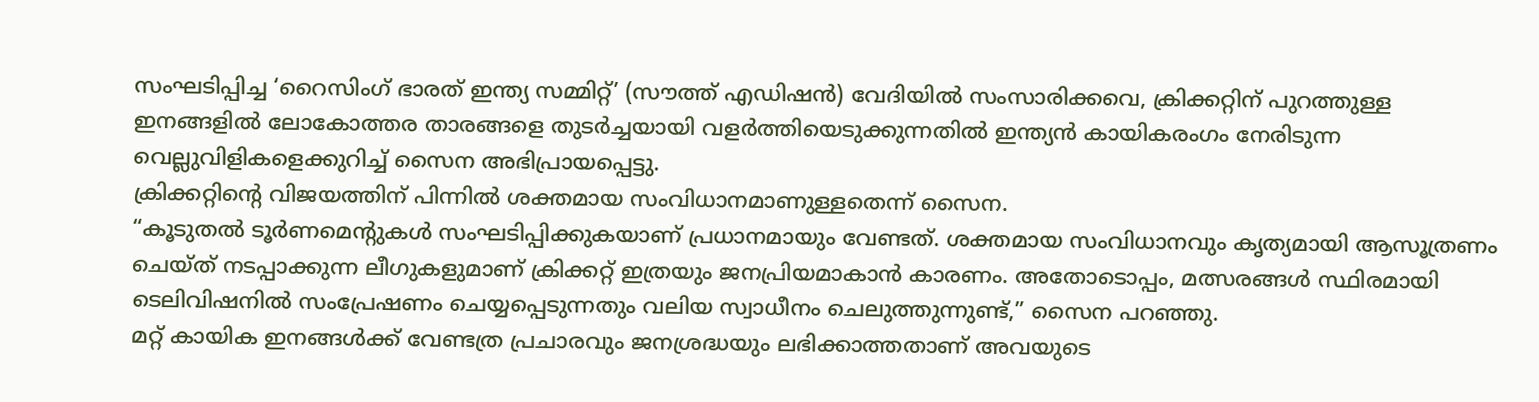സംഘടിപ്പിച്ച ‘റൈസിംഗ് ഭാരത് ഇന്ത്യ സമ്മിറ്റ്’ (സൗത്ത് എഡിഷൻ) വേദിയിൽ സംസാരിക്കവെ, ക്രിക്കറ്റിന് പുറത്തുള്ള ഇനങ്ങളിൽ ലോകോത്തര താരങ്ങളെ തുടർച്ചയായി വളർത്തിയെടുക്കുന്നതിൽ ഇന്ത്യൻ കായികരംഗം നേരിടുന്ന വെല്ലുവിളികളെക്കുറിച്ച് സൈന അഭിപ്രായപ്പെട്ടു.
ക്രിക്കറ്റിന്റെ വിജയത്തിന് പിന്നിൽ ശക്തമായ സംവിധാനമാണുള്ളതെന്ന് സൈന.
“കൂടുതൽ ടൂർണമെന്റുകൾ സംഘടിപ്പിക്കുകയാണ് പ്രധാനമായും വേണ്ടത്. ശക്തമായ സംവിധാനവും കൃത്യമായി ആസൂത്രണം ചെയ്ത് നടപ്പാക്കുന്ന ലീഗുകളുമാണ് ക്രിക്കറ്റ് ഇത്രയും ജനപ്രിയമാകാൻ കാരണം. അതോടൊപ്പം, മത്സരങ്ങൾ സ്ഥിരമായി ടെലിവിഷനിൽ സംപ്രേഷണം ചെയ്യപ്പെടുന്നതും വലിയ സ്വാധീനം ചെലുത്തുന്നുണ്ട്,” സൈന പറഞ്ഞു.
മറ്റ് കായിക ഇനങ്ങൾക്ക് വേണ്ടത്ര പ്രചാരവും ജനശ്രദ്ധയും ലഭിക്കാത്തതാണ് അവയുടെ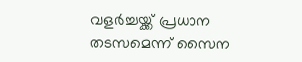വളർച്ചയ്ക്ക് പ്രധാന തടസമെന്ന് സൈന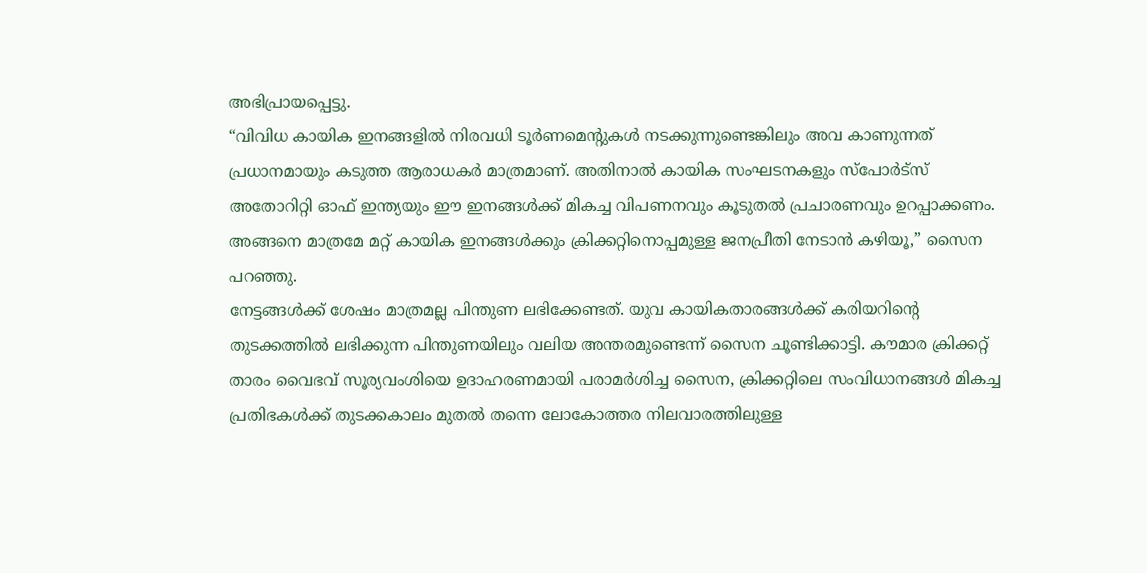അഭിപ്രായപ്പെട്ടു.
“വിവിധ കായിക ഇനങ്ങളിൽ നിരവധി ടൂർണമെന്റുകൾ നടക്കുന്നുണ്ടെങ്കിലും അവ കാണുന്നത് പ്രധാനമായും കടുത്ത ആരാധകർ മാത്രമാണ്. അതിനാൽ കായിക സംഘടനകളും സ്പോർട്സ് അതോറിറ്റി ഓഫ് ഇന്ത്യയും ഈ ഇനങ്ങൾക്ക് മികച്ച വിപണനവും കൂടുതൽ പ്രചാരണവും ഉറപ്പാക്കണം. അങ്ങനെ മാത്രമേ മറ്റ് കായിക ഇനങ്ങൾക്കും ക്രിക്കറ്റിനൊപ്പമുള്ള ജനപ്രീതി നേടാൻ കഴിയൂ,” സൈന പറഞ്ഞു.
നേട്ടങ്ങൾക്ക് ശേഷം മാത്രമല്ല പിന്തുണ ലഭിക്കേണ്ടത്. യുവ കായികതാരങ്ങൾക്ക് കരിയറിന്റെ തുടക്കത്തിൽ ലഭിക്കുന്ന പിന്തുണയിലും വലിയ അന്തരമുണ്ടെന്ന് സൈന ചൂണ്ടിക്കാട്ടി. കൗമാര ക്രിക്കറ്റ് താരം വൈഭവ് സൂര്യവംശിയെ ഉദാഹരണമായി പരാമർശിച്ച സൈന, ക്രിക്കറ്റിലെ സംവിധാനങ്ങൾ മികച്ച പ്രതിഭകൾക്ക് തുടക്കകാലം മുതൽ തന്നെ ലോകോത്തര നിലവാരത്തിലുള്ള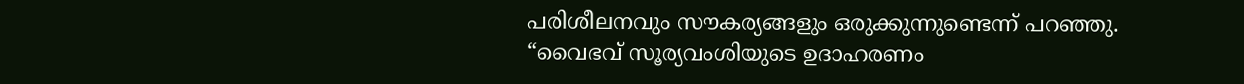പരിശീലനവും സൗകര്യങ്ങളും ഒരുക്കുന്നുണ്ടെന്ന് പറഞ്ഞു.
“വൈഭവ് സൂര്യവംശിയുടെ ഉദാഹരണം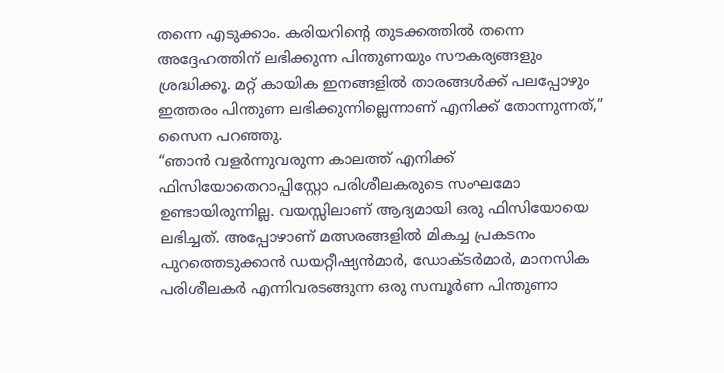തന്നെ എടുക്കാം. കരിയറിന്റെ തുടക്കത്തിൽ തന്നെ അദ്ദേഹത്തിന് ലഭിക്കുന്ന പിന്തുണയും സൗകര്യങ്ങളും ശ്രദ്ധിക്കൂ. മറ്റ് കായിക ഇനങ്ങളിൽ താരങ്ങൾക്ക് പലപ്പോഴും ഇത്തരം പിന്തുണ ലഭിക്കുന്നില്ലെന്നാണ് എനിക്ക് തോന്നുന്നത്,” സൈന പറഞ്ഞു.
“ഞാൻ വളർന്നുവരുന്ന കാലത്ത് എനിക്ക് ഫിസിയോതെറാപ്പിസ്റ്റോ പരിശീലകരുടെ സംഘമോ ഉണ്ടായിരുന്നില്ല. വയസ്സിലാണ് ആദ്യമായി ഒരു ഫിസിയോയെ ലഭിച്ചത്. അപ്പോഴാണ് മത്സരങ്ങളിൽ മികച്ച പ്രകടനം പുറത്തെടുക്കാൻ ഡയറ്റീഷ്യൻമാർ, ഡോക്ടർമാർ, മാനസിക പരിശീലകർ എന്നിവരടങ്ങുന്ന ഒരു സമ്പൂർണ പിന്തുണാ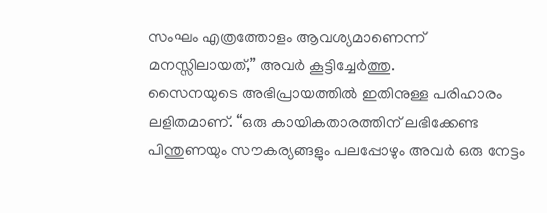സംഘം എത്രത്തോളം ആവശ്യമാണെന്ന് മനസ്സിലായത്,” അവർ കൂട്ടിച്ചേർത്തു.
സൈനയുടെ അഭിപ്രായത്തിൽ ഇതിനുള്ള പരിഹാരം ലളിതമാണ്. “ഒരു കായികതാരത്തിന് ലഭിക്കേണ്ട പിന്തുണയും സൗകര്യങ്ങളും പലപ്പോഴും അവർ ഒരു നേട്ടം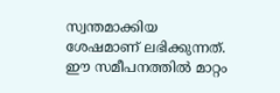സ്വന്തമാക്കിയ ശേഷമാണ് ലഭിക്കുന്നത്. ഈ സമീപനത്തിൽ മാറ്റം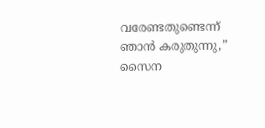വരേണ്ടതുണ്ടെന്ന് ഞാൻ കരുതുന്നു,” സൈന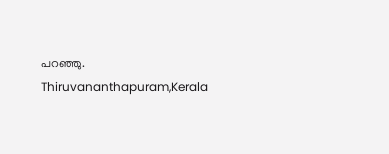പറഞ്ഞു.
Thiruvananthapuram,Kerala